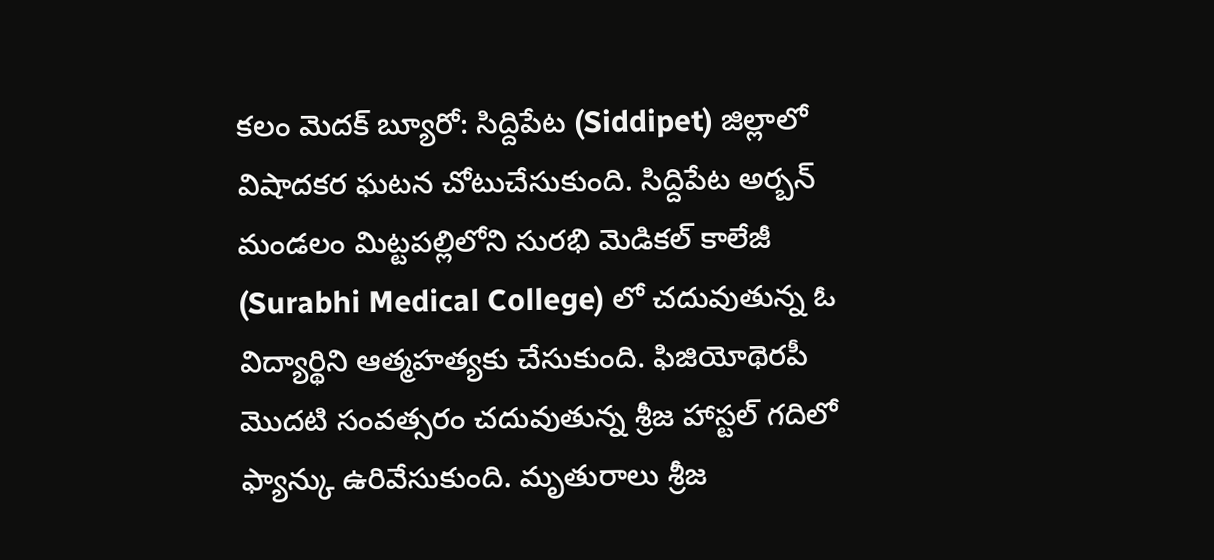కలం మెదక్ బ్యూరో: సిద్దిపేట (Siddipet) జిల్లాలో విషాదకర ఘటన చోటుచేసుకుంది. సిద్దిపేట అర్బన్ మండలం మిట్టపల్లిలోని సురభి మెడికల్ కాలేజీ (Surabhi Medical College) లో చదువుతున్న ఓ విద్యార్థిని ఆత్మహత్యకు చేసుకుంది. ఫిజియోథెరపీ మొదటి సంవత్సరం చదువుతున్న శ్రీజ హాస్టల్ గదిలో ఫ్యాన్కు ఉరివేసుకుంది. మృతురాలు శ్రీజ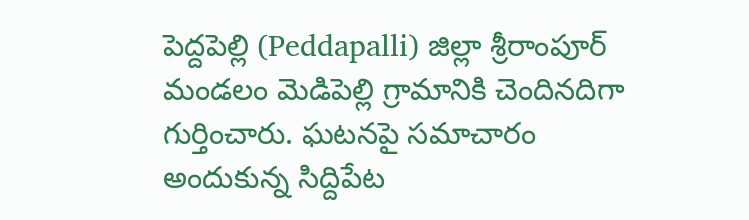పెద్దపెల్లి (Peddapalli) జిల్లా శ్రీరాంపూర్ మండలం మెడిపెల్లి గ్రామానికి చెందినదిగా గుర్తించారు. ఘటనపై సమాచారం అందుకున్న సిద్దిపేట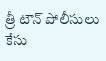త్రీ టౌన్ పోలీసులు కేసు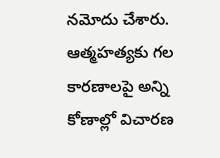నమోదు చేశారు. ఆత్మహత్యకు గల కారణాలపై అన్ని కోణాల్లో విచారణ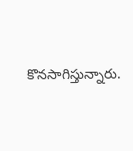కొనసాగిస్తున్నారు.